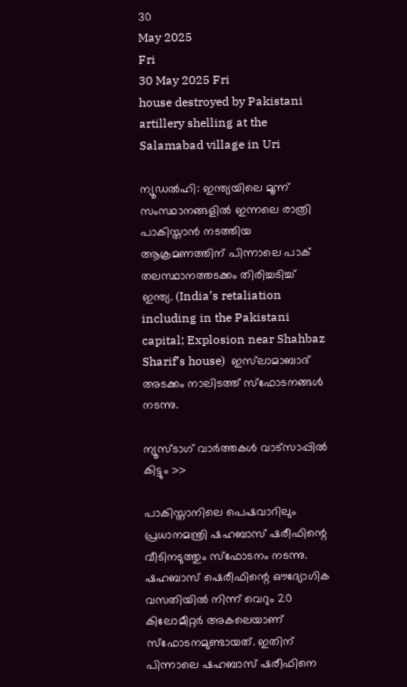30
May 2025
Fri
30 May 2025 Fri
house destroyed by Pakistani artillery shelling at the Salamabad village in Uri

ന്യൂഡല്‍ഹി: ഇന്ത്യയിലെ മൂന്ന് സംസ്ഥാനങ്ങളില്‍ ഇന്നലെ രാത്രി പാകിസ്താന്‍ നടത്തിയ ആക്രമണത്തിന് പിന്നാലെ പാക് തലസ്ഥാനത്തടക്കം തിരിച്ചടിച്ച് ഇന്ത്യ. (India’s retaliation including in the Pakistani capital; Explosion near Shahbaz Sharif’s house)  ഇസ്‌ലാമാബാദ് അടക്കം നാലിടത്ത് സ്‌ഫോടനങ്ങള്‍ നടന്നു.

ന്യൂസ്ടാഗ് വാര്‍ത്തകള്‍ വാട്‌സാപ്പില്‍ കിട്ടും >>

പാകിസ്താനിലെ പെഷവാറിലും പ്രധാനമന്ത്രി ഷഹബാസ് ഷരീഫിന്റെ വീടിനടുത്തും സ്‌ഫോടനം നടന്നു. ഷഹബാസ് ഷെരീഫിന്റെ ഔദ്യോഗിക വസതിയില്‍ നിന്ന് വെറും 20 കിലോമീറ്റര്‍ അകലെയാണ് സ്‌ഫോടനമുണ്ടായത്. ഇതിന് പിന്നാലെ ഷഹബാസ് ഷരീഫിനെ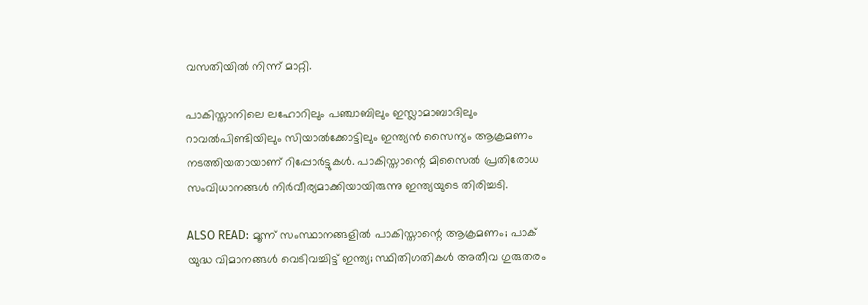വസതിയില്‍ നിന്ന് മാറ്റി.

പാകിസ്താനിലെ ലഹോറിലും പഞ്ചാബിലും ഇസ്ലാമാബാദിലും റാവല്‍പിണ്ടിയിലും സിയാല്‍ക്കോട്ടിലും ഇന്ത്യന്‍ സൈന്യം ആക്രമണം നടത്തിയതായാണ് റിപ്പോര്‍ട്ടുകള്‍. പാകിസ്താന്റെ മിസൈല്‍ പ്രതിരോധ സംവിധാനങ്ങള്‍ നിര്‍വീര്യമാക്കിയായിരുന്നു ഇന്ത്യയുടെ തിരിച്ചടി.

ALSO READ: മൂന്ന് സംസ്ഥാനങ്ങളില്‍ പാകിസ്താന്റെ ആക്രമണം; പാക് യുദ്ധ വിമാനങ്ങള്‍ വെടിവച്ചിട്ട് ഇന്ത്യ; സ്ഥിതിഗതികള്‍ അതീവ ഗുരുതരം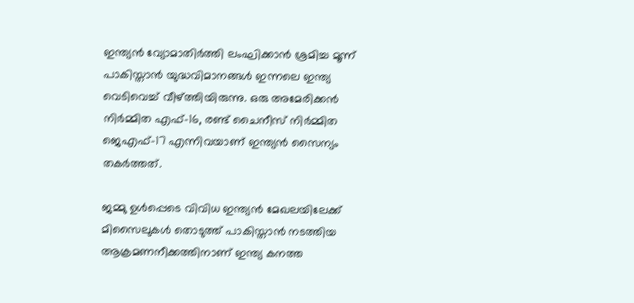ഇന്ത്യന്‍ വ്യോമാതിര്‍ത്തി ലംഘിക്കാന്‍ ശ്രമിച്ച മൂന്ന് പാകിസ്താന്‍ യുദ്ധവിമാനങ്ങള്‍ ഇന്നലെ ഇന്ത്യ വെടിവെച്ച് വീഴ്ത്തിയിരുന്നു. ഒരു അമേരിക്കന്‍ നിര്‍മ്മിത എഫ്-16, രണ്ട് ചൈനീസ് നിര്‍മ്മിത ജെഎഫ്-17 എന്നിവയാണ് ഇന്ത്യന്‍ സൈന്യം തകര്‍ത്തത്.

ജമ്മു ഉള്‍പ്പെടെ വിവിധ ഇന്ത്യന്‍ മേഖലയിലേക്ക് മിസൈലുകള്‍ തൊടുത്ത് പാകിസ്താന്‍ നടത്തിയ ആക്രമണനീക്കത്തിനാണ് ഇന്ത്യ കനത്ത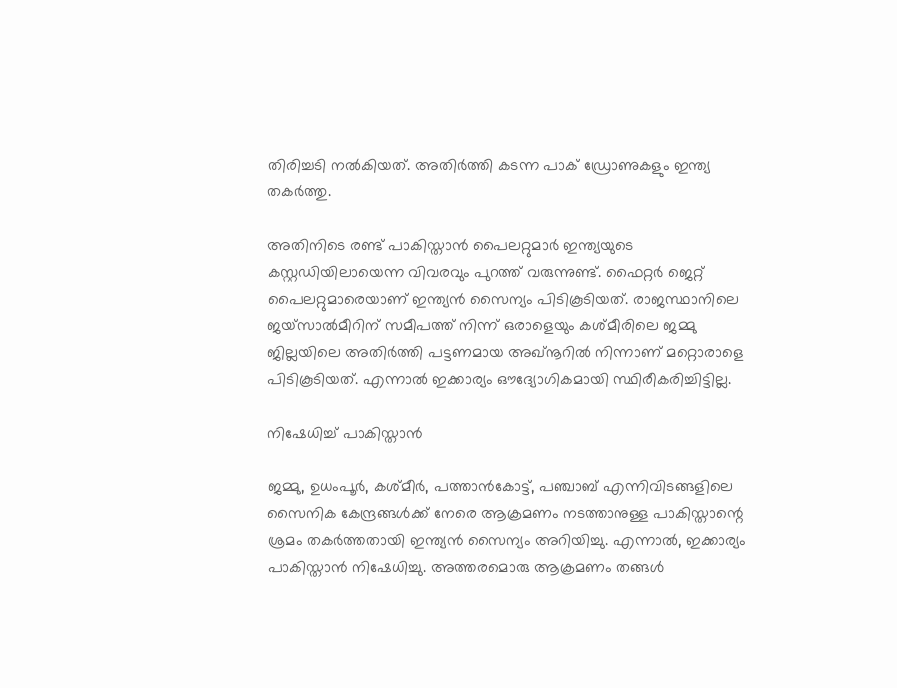തിരിച്ചടി നല്‍കിയത്. അതിര്‍ത്തി കടന്ന പാക് ഡ്രോണുകളും ഇന്ത്യ തകര്‍ത്തു.

അതിനിടെ രണ്ട് പാകിസ്താന്‍ പൈലറ്റുമാര്‍ ഇന്ത്യയുടെ കസ്റ്റഡിയിലായെന്ന വിവരവും പുറത്ത് വരുന്നുണ്ട്. ഫൈറ്റര്‍ ജെറ്റ് പൈലറ്റുമാരെയാണ് ഇന്ത്യന്‍ സൈന്യം പിടികൂടിയത്. രാജസ്ഥാനിലെ ജയ്‌സാല്‍മീറിന് സമീപത്ത് നിന്ന് ഒരാളെയും കശ്മീരിലെ ജമ്മു ജില്ലയിലെ അതിര്‍ത്തി പട്ടണമായ അഖ്നൂറില്‍ നിന്നാണ് മറ്റൊരാളെ പിടികൂടിയത്. എന്നാല്‍ ഇക്കാര്യം ഔദ്യോഗികമായി സ്ഥിരീകരിച്ചിട്ടില്ല.

നിഷേധിച്ച് പാകിസ്താന്‍

ജമ്മു, ഉധംപൂര്‍, കശ്മീര്‍, പത്താന്‍കോട്ട്, പഞ്ചാബ് എന്നിവിടങ്ങളിലെ സൈനിക കേന്ദ്രങ്ങള്‍ക്ക് നേരെ ആക്രമണം നടത്താനുള്ള പാകിസ്താന്റെ ശ്രമം തകര്‍ത്തതായി ഇന്ത്യന്‍ സൈന്യം അറിയിച്ചു. എന്നാല്‍, ഇക്കാര്യം പാകിസ്താന്‍ നിഷേധിച്ചു. അത്തരമൊരു ആക്രമണം തങ്ങള്‍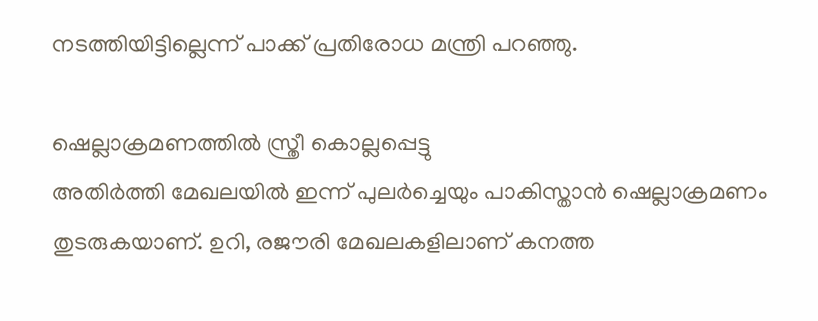നടത്തിയിട്ടില്ലെന്ന് പാക്ക് പ്രതിരോധ മന്ത്രി പറഞ്ഞു.

ഷെല്ലാക്രമണത്തില്‍ സ്ത്രീ കൊല്ലപ്പെട്ടു
അതിര്‍ത്തി മേഖലയില്‍ ഇന്ന് പുലര്‍ച്ചെയും പാകിസ്താന്‍ ഷെല്ലാക്രമണം തുടരുകയാണ്. ഉറി, രജൗരി മേഖലകളിലാണ് കനത്ത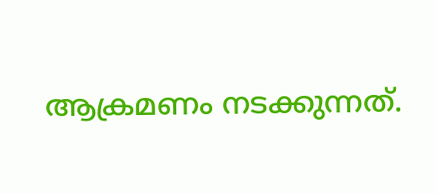ആക്രമണം നടക്കുന്നത്.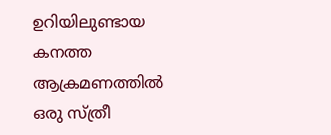ഉറിയിലുണ്ടായ കനത്ത ആക്രമണത്തില്‍ ഒരു സ്ത്രീ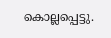കൊല്ലപ്പെട്ടു.